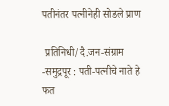पतीनंतर पत्नीनेही सोडले प्राण

 प्रतिनिधी/दै.जन-संग्राम -समुद्रपूर : पती-पत्नीचे नाते हे फत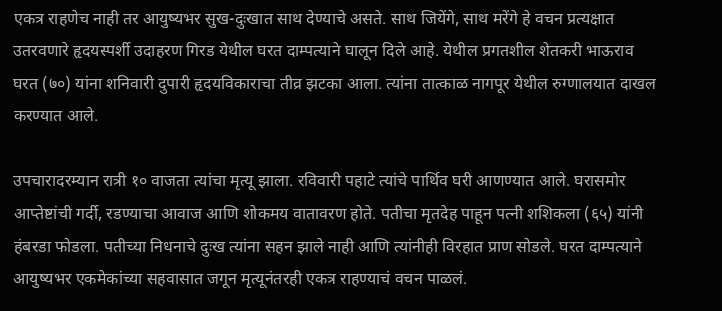एकत्र राहणेच नाही तर आयुष्यभर सुख-दुःखात साथ देण्याचे असते. साथ जियेंगे, साथ मरेंगे हे वचन प्रत्यक्षात उतरवणारे हृदयस्पर्शी उदाहरण गिरड येथील घरत दाम्पत्याने घालून दिले आहे. येथील प्रगतशील शेतकरी भाऊराव घरत (७०) यांना शनिवारी दुपारी हृदयविकाराचा तीव्र झटका आला. त्यांना तात्काळ नागपूर येथील रुग्णालयात दाखल करण्यात आले.

उपचारादरम्यान रात्री १० वाजता त्यांचा मृत्यू झाला. रविवारी पहाटे त्यांचे पार्थिव घरी आणण्यात आले. घरासमोर आप्तेष्टांची गर्दी, रडण्याचा आवाज आणि शोकमय वातावरण होते. पतीचा मृतदेह पाहून पत्नी शशिकला (६५) यांनी हंबरडा फोडला. पतीच्या निधनाचे दुःख त्यांना सहन झाले नाही आणि त्यांनीही विरहात प्राण सोडले. घरत दाम्पत्याने आयुष्यभर एकमेकांच्या सहवासात जगून मृत्यूनंतरही एकत्र राहण्याचं वचन पाळलं.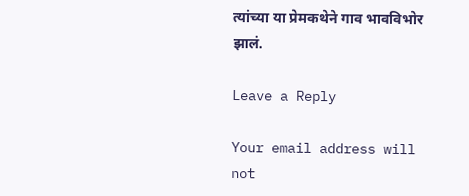त्यांच्या या प्रेमकथेने गाव भावविभोर झालं.

Leave a Reply

Your email address will not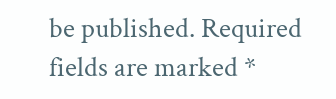be published. Required fields are marked *